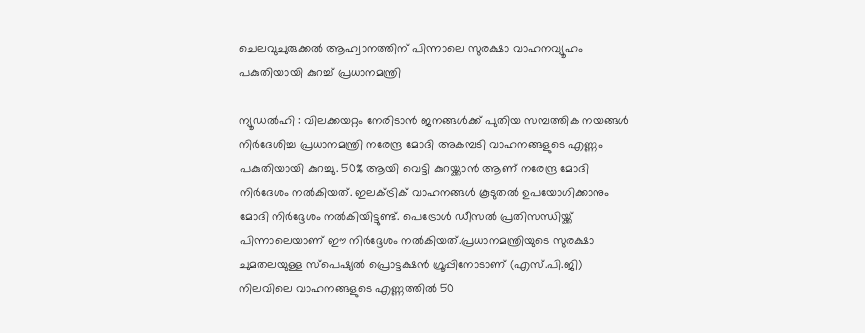ചെലവുചുരുക്കൽ ആഹ്വാനത്തിന് പിന്നാലെ സുരക്ഷാ വാഹനവ്യൂഹം പകുതിയായി കുറച്ച് പ്രധാനമന്ത്രി

ന്യൂഡൽഹി : വിലക്കയറ്റം നേരിടാൻ ജനങ്ങൾക്ക് പുതിയ സമ്പത്തിക നയങ്ങൾ നിർദേശിച്ച പ്രധാനമന്ത്രി നരേന്ദ്ര മോദി അകമ്പടി വാഹനങ്ങളുടെ എണ്ണം പകുതിയായി കുറച്ചു. 50% ആയി വെട്ടി കുറയ്ക്കാൻ ആണ് നരേന്ദ്ര മോദി നിർദേശം നൽകിയത്. ഇലക്ട്രിക് വാഹനങ്ങൾ കൂടുതൽ ഉപയോഗിക്കാനും മോദി നിർദ്ദേശം നൽകിയിട്ടുണ്ട്. പെട്രോൾ ഡീസൽ പ്രതിസന്ധിയ്ക്ക് പിന്നാലെയാണ് ഈ നിർദ്ദേശം നൽകിയത്.പ്രധാനമന്ത്രിയുടെ സുരക്ഷാ ചുമതലയുള്ള സ്പെഷ്യൽ പ്രൊട്ടക്ഷൻ ഗ്രൂപ്പിനോടാണ് (എസ്.പി.ജി) നിലവിലെ വാഹനങ്ങളുടെ എണ്ണത്തിൽ 50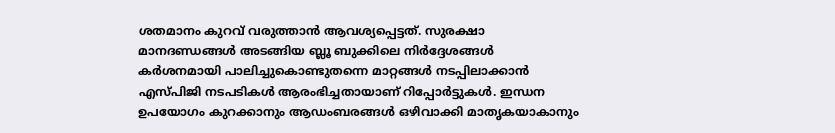ശതമാനം കുറവ് വരുത്താൻ ആവശ്യപ്പെട്ടത്. സുരക്ഷാ മാനദണ്ഡങ്ങൾ അടങ്ങിയ ബ്ലൂ ബുക്കിലെ നിർദ്ദേശങ്ങൾ കർശനമായി പാലിച്ചുകൊണ്ടുതന്നെ മാറ്റങ്ങൾ നടപ്പിലാക്കാൻ എസ്പിജി നടപടികൾ ആരംഭിച്ചതായാണ് റിപ്പോർട്ടുകൾ. ഇന്ധന ഉപയോഗം കുറക്കാനും ആഡംബരങ്ങൾ ഒഴിവാക്കി മാതൃകയാകാനും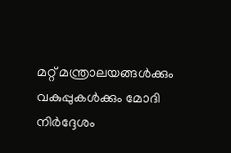മറ്റ് മന്ത്രാലയങ്ങൾക്കും വകുപ്പുകൾക്കും മോദി നിർദ്ദേശം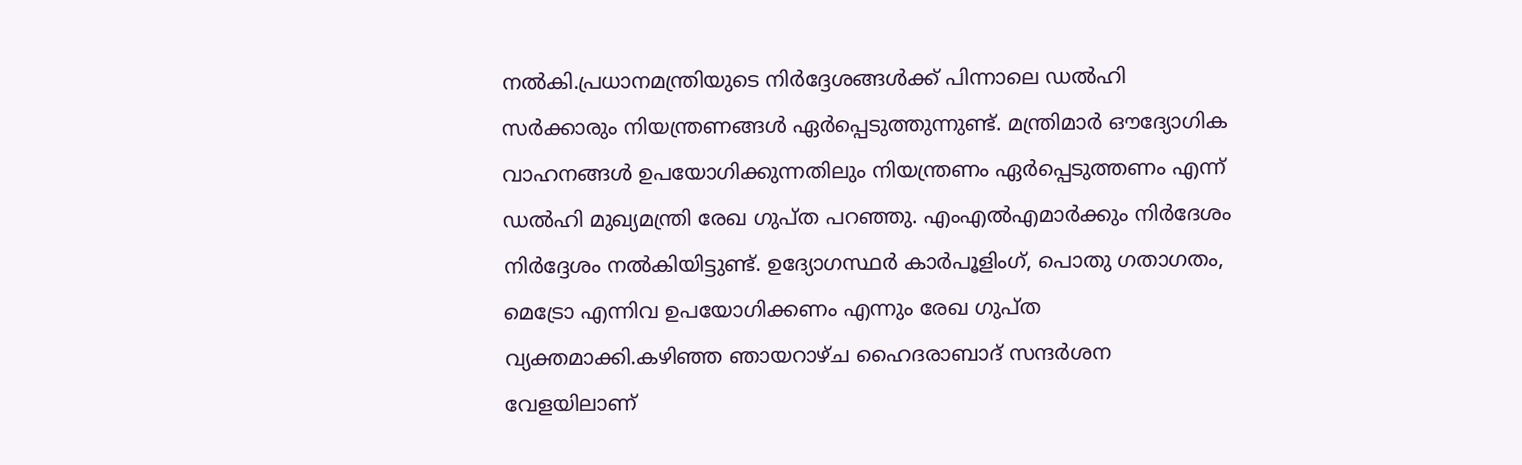നൽകി.പ്രധാനമന്ത്രിയുടെ നിർദ്ദേശങ്ങൾക്ക് പിന്നാലെ ഡൽഹി സർക്കാരും നിയന്ത്രണങ്ങൾ ഏർപ്പെടുത്തുന്നുണ്ട്. മന്ത്രിമാർ ഔദ്യോഗിക വാഹനങ്ങൾ ഉപയോഗിക്കുന്നതിലും നിയന്ത്രണം ഏർപ്പെടുത്തണം എന്ന് ഡൽഹി മുഖ്യമന്ത്രി രേഖ ഗുപ്ത പറഞ്ഞു. എംഎൽഎമാർക്കും നിർദേശം നിർദ്ദേശം നൽകിയിട്ടുണ്ട്. ഉദ്യോഗസ്ഥർ കാർപൂളിംഗ്, പൊതു ഗതാഗതം, മെട്രോ എന്നിവ ഉപയോഗിക്കണം എന്നും രേഖ ഗുപ്ത വ്യക്തമാക്കി.കഴിഞ്ഞ ഞായറാഴ്ച ഹൈദരാബാദ് സന്ദർശന വേളയിലാണ്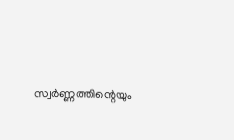സ്വർണ്ണത്തിന്റെയും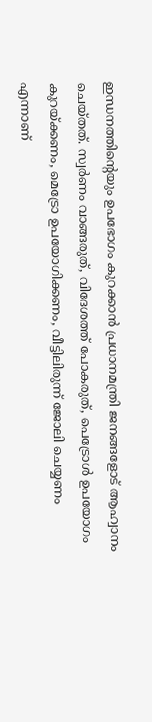ഇന്ധനത്തിന്റെയും ഉപഭോഗം കുറക്കാൻ പ്രധാനമന്ത്രി ജനങ്ങളോട് ആഹ്വാനം ചെയ്തത്. സ്വർണം വാങ്ങരുത്, വിദേശത്ത് പോകരുത്, പെട്രോൾ ഉപയോഗം കുറയ്ക്കണം, മെട്രോ ഉപയോഗിക്കണം, വീട്ടിലിരുന്ന് ജോലി ചെയ്യണം എന്നാണ്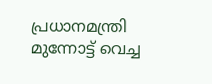പ്രധാനമന്ത്രി മുന്നോട്ട് വെച്ച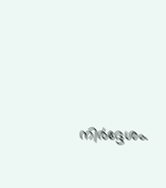നിർദ്ദേശം.